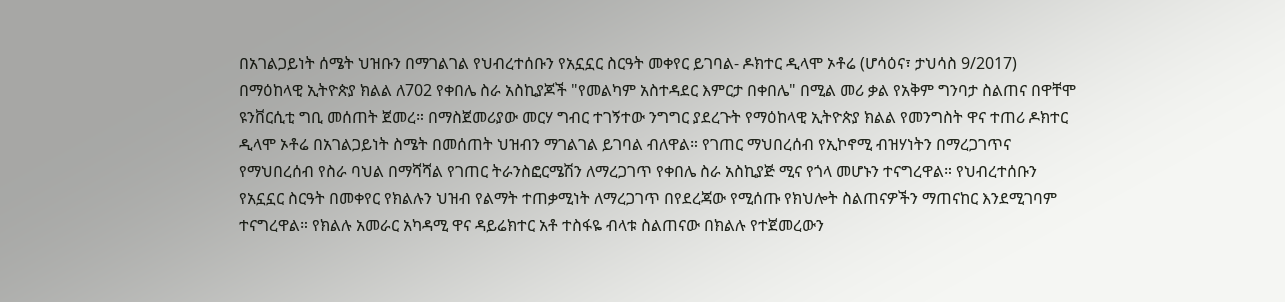በአገልጋይነት ሰሜት ህዝቡን በማገልገል የህብረተሰቡን የአኗኗር ስርዓት መቀየር ይገባል- ዶክተር ዲላሞ ኦቶሬ (ሆሳዕና፣ ታህሳስ 9/2017) በማዕከላዊ ኢትዮጵያ ክልል ለ702 የቀበሌ ስራ አስኪያጆች "የመልካም አስተዳደር እምርታ በቀበሌ" በሚል መሪ ቃል የአቅም ግንባታ ስልጠና በዋቸሞ ዩንቨርሲቲ ግቢ መሰጠት ጀመረ። በማስጀመሪያው መርሃ ግብር ተገኝተው ንግግር ያደረጉት የማዕከላዊ ኢትዮጵያ ክልል የመንግስት ዋና ተጠሪ ዶክተር ዲላሞ ኦቶሬ በአገልጋይነት ስሜት በመሰጠት ህዝብን ማገልገል ይገባል ብለዋል። የገጠር ማህበረሰብ የኢኮኖሚ ብዝሃነትን በማረጋገጥና የማህበረሰብ የስራ ባህል በማሻሻል የገጠር ትራንስፎርሜሽን ለማረጋገጥ የቀበሌ ስራ አስኪያጅ ሚና የጎላ መሆኑን ተናግረዋል። የህብረተሰቡን የአኗኗር ስርዓት በመቀየር የክልሉን ህዝብ የልማት ተጠቃሚነት ለማረጋገጥ በየደረጃው የሚሰጡ የክህሎት ስልጠናዎችን ማጠናከር እንደሚገባም ተናግረዋል። የክልሉ አመራር አካዳሚ ዋና ዳይሬክተር አቶ ተስፋዬ ብላቱ ስልጠናው በክልሉ የተጀመረውን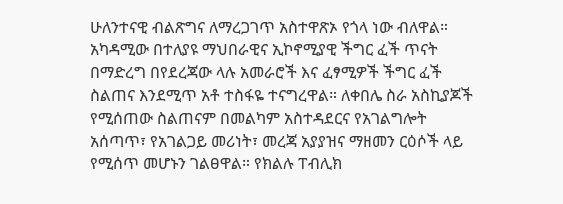ሁለንተናዊ ብልጽግና ለማረጋገጥ አስተዋጽኦ የጎላ ነው ብለዋል። አካዳሚው በተለያዩ ማህበራዊና ኢኮኖሚያዊ ችግር ፈች ጥናት በማድረግ በየደረጃው ላሉ አመራሮች እና ፈፃሚዎች ችግር ፈች ስልጠና እንደሚጥ አቶ ተስፋዬ ተናግረዋል። ለቀበሌ ስራ አስኪያጆች የሚሰጠው ስልጠናም በመልካም አስተዳደርና የአገልግሎት አሰጣጥ፣ የአገልጋይ መሪነት፣ መረጃ አያያዝና ማዘመን ርዕሶች ላይ የሚሰጥ መሆኑን ገልፀዋል። የክልሉ ፐብሊክ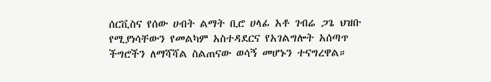ሰርቪስና የሰው ሀብት ልማት ቢሮ ሀላፊ አቶ ገብሬ ጋጌ ህዝቡ የሚያነሳቸውን የመልካም አስተዳደርና የአገልግሎት አሰጣጥ ችግሮችን ለማሻሻል ስልጠናው ወሳኝ መሆኑን ተናግረዋል።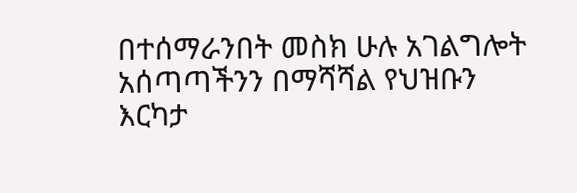በተሰማራንበት መስክ ሁሉ አገልግሎት አሰጣጣችንን በማሻሻል የህዝቡን እርካታ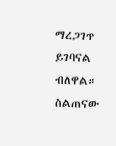ማረጋገጥ ይገባናል ብለዋል። ስልጠናው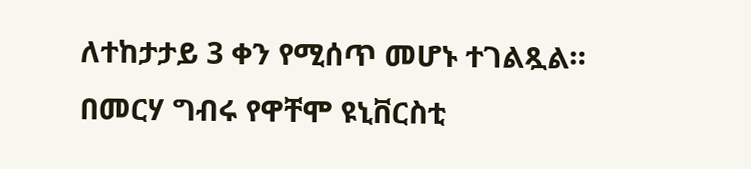ለተከታታይ 3 ቀን የሚሰጥ መሆኑ ተገልጿል። በመርሃ ግብሩ የዋቸሞ ዩኒቨርስቲ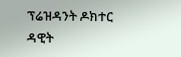ፕሬዝዳንት ዶክተር ዳዊት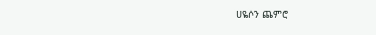ሀዬሶን ጨምሮ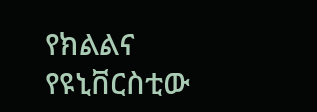የክልልና የዩኒቨርስቲው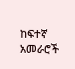ከፍተኛ አመራሮች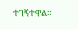ተገኝተዋል።